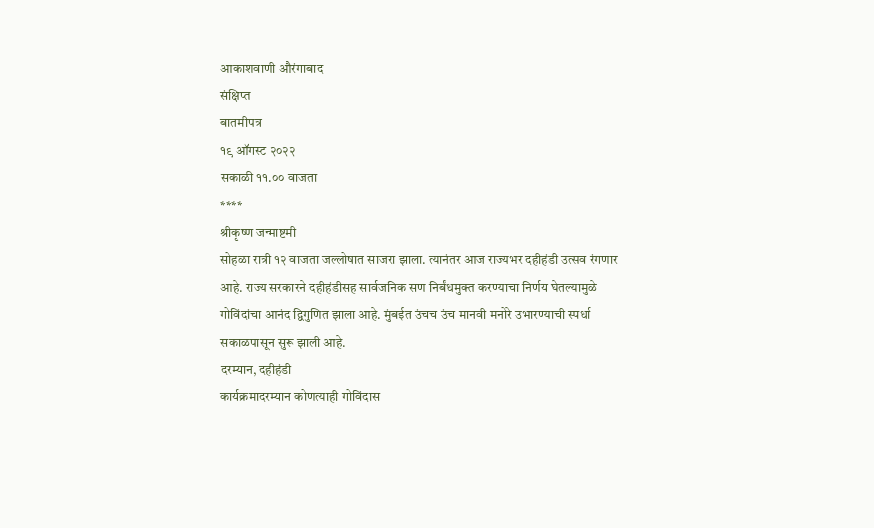आकाशवाणी औरंगाबाद
संक्षिप्त
बातमीपत्र
१९ ऑगस्ट २०२२
सकाळी ११.०० वाजता
****
श्रीकृष्ण जन्माष्टमी
सोहळा रात्री १२ वाजता जल्लोषात साजरा झाला. त्यानंतर आज राज्यभर दहीहंडी उत्सव रंगणार
आहे. राज्य सरकारने दहीहंडीसह सार्वजनिक सण निर्बंधमुक्त करण्याचा निर्णय घेतल्यामुळे
गोविंदांचा आनंद द्विगुणित झाला आहे. मुंबईत उंचच उंच मानवी मनोरे उभारण्याची स्पर्धा
सकाळपासून सुरू झाली आहे.
दरम्यान, दहीहंडी
कार्यक्रमादरम्यान कोणत्याही गोविंदास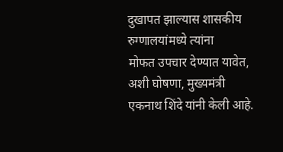दुखापत झाल्यास शासकीय रुग्णालयांमध्ये त्यांना
मोफत उपचार देण्यात यावेत, अशी घोषणा, मुख्यमंत्री एकनाथ शिंदे यांनी केली आहे.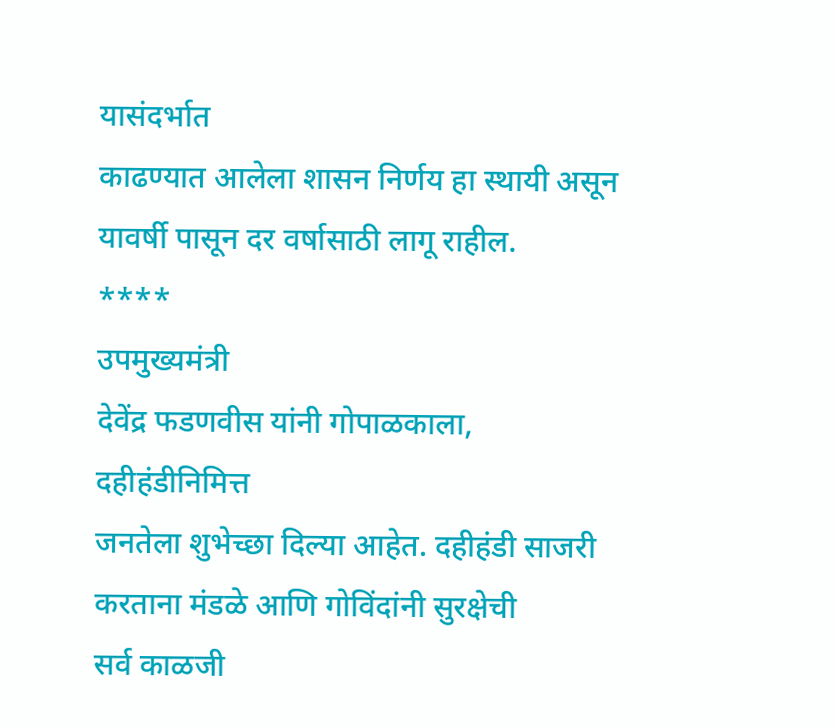यासंदर्भात
काढण्यात आलेला शासन निर्णय हा स्थायी असून यावर्षी पासून दर वर्षासाठी लागू राहील.
****
उपमुख्यमंत्री
देवेंद्र फडणवीस यांनी गोपाळकाला, दहीहंडीनिमित्त
जनतेला शुभेच्छा दिल्या आहेत. दहीहंडी साजरी करताना मंडळे आणि गोविंदांनी सुरक्षेची
सर्व काळजी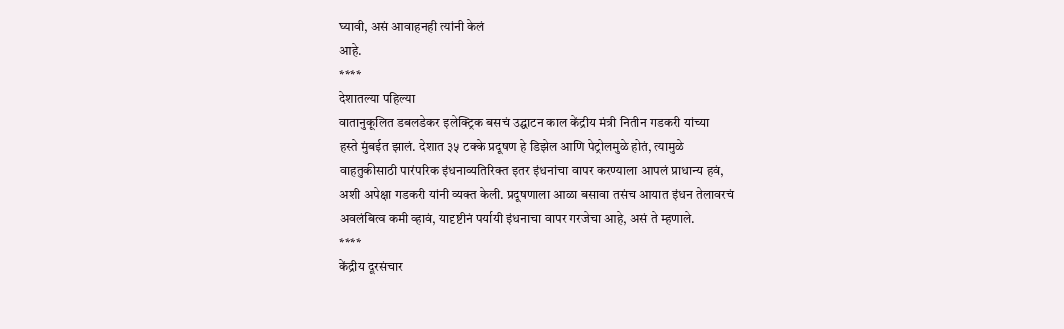घ्यावी, असं आवाहनही त्यांनी केलं
आहे.
****
देशातल्या पहिल्या
वातानुकूलित डबलडेकर इलेक्ट्रिक बसचं उद्घाटन काल केंद्रीय मंत्री नितीन गडकरी यांच्या
हस्ते मुंबईत झालं. देशात ३५ टक्के प्रदूषण हे डिझेल आणि पेट्रोलमुळे होतं, त्यामुळे
वाहतुकीसाठी पारंपरिक इंधनाव्यतिरिक्त इतर इंधनांचा वापर करण्याला आपलं प्राधान्य हवं,
अशी अपेक्षा गडकरी यांनी व्यक्त केली. प्रदूषणाला आळा बसावा तसंच आयात इंधन तेलावरचं
अवलंबित्व कमी व्हावं, यादृष्टीनं पर्यायी इंधनाचा वापर गरजेचा आहे, असं ते म्हणाले.
****
केंद्रीय दूरसंचार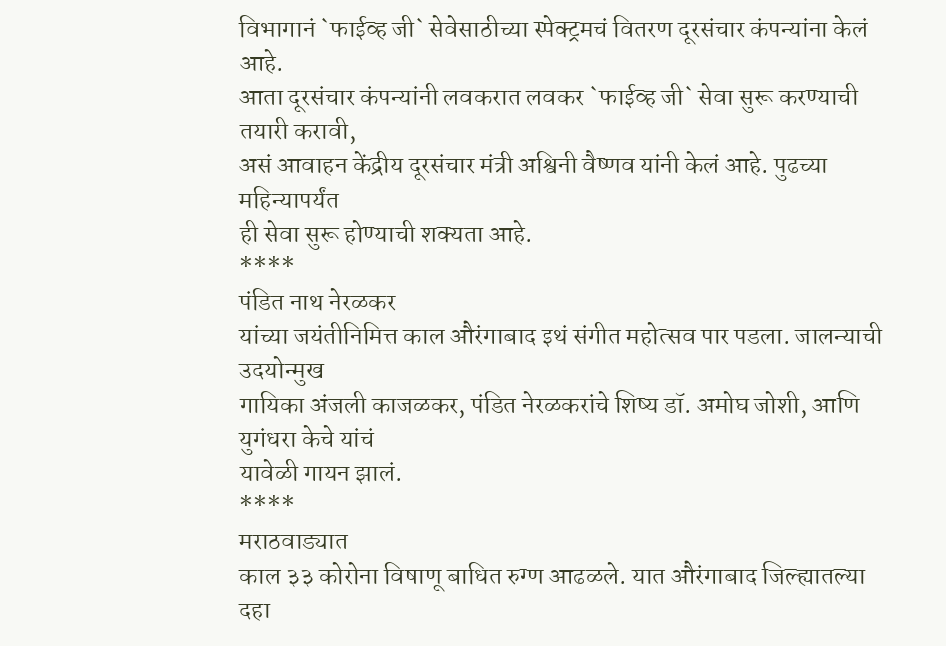विभागानं `फाईव्ह जी` सेवेसाठीच्या स्पेक्ट्रमचं वितरण दूरसंचार कंपन्यांना केलं आहे.
आता दूरसंचार कंपन्यांनी लवकरात लवकर `फाईव्ह जी` सेवा सुरू करण्याची तयारी करावी,
असं आवाहन केंद्रीय दूरसंचार मंत्री अश्विनी वैष्णव यांनी केलं आहे. पुढच्या महिन्यापर्यंत
ही सेवा सुरू होण्याची शक्यता आहे.
****
पंडित नाथ नेरळकर
यांच्या जयंतीनिमित्त काल औरंगाबाद इथं संगीत महोत्सव पार पडला. जालन्याची उदयोन्मुख
गायिका अंजली काजळकर, पंडित नेरळकरांचे शिष्य डॉ. अमोघ जोशी, आणि युगंधरा केचे यांचं
यावेळी गायन झालं.
****
मराठवाड्यात
काल ३३ कोरोना विषाणू बाधित रुग्ण आढळले. यात औरंगाबाद जिल्ह्यातल्या दहा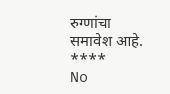रुग्णांचा
समावेश आहे.
****
No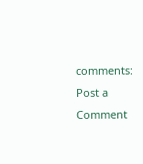comments:
Post a Comment